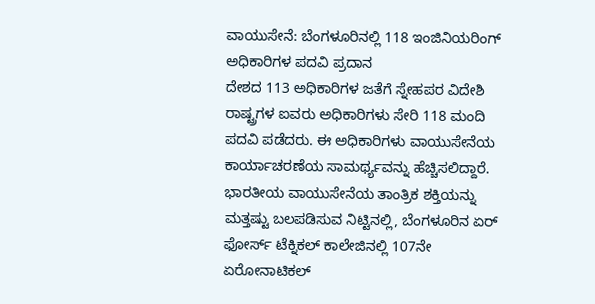ವಾಯುಸೇನೆ: ಬೆಂಗಳೂರಿನಲ್ಲಿ 118 ಇಂಜಿನಿಯರಿಂಗ್ ಅಧಿಕಾರಿಗಳ ಪದವಿ ಪ್ರದಾನ
ದೇಶದ 113 ಅಧಿಕಾರಿಗಳ ಜತೆಗೆ ಸ್ನೇಹಪರ ವಿದೇಶಿ ರಾಷ್ಟ್ರಗಳ ಐವರು ಅಧಿಕಾರಿಗಳು ಸೇರಿ 118 ಮಂದಿ ಪದವಿ ಪಡೆದರು. ಈ ಅಧಿಕಾರಿಗಳು ವಾಯುಸೇನೆಯ ಕಾರ್ಯಾಚರಣೆಯ ಸಾಮರ್ಥ್ಯವನ್ನು ಹೆಚ್ಚಿಸಲಿದ್ದಾರೆ.
ಭಾರತೀಯ ವಾಯುಸೇನೆಯ ತಾಂತ್ರಿಕ ಶಕ್ತಿಯನ್ನು ಮತ್ತಷ್ಟು ಬಲಪಡಿಸುವ ನಿಟ್ಟಿನಲ್ಲಿ, ಬೆಂಗಳೂರಿನ ಏರ್ ಫೋರ್ಸ್ ಟೆಕ್ನಿಕಲ್ ಕಾಲೇಜಿನಲ್ಲಿ 107ನೇ ಏರೋನಾಟಿಕಲ್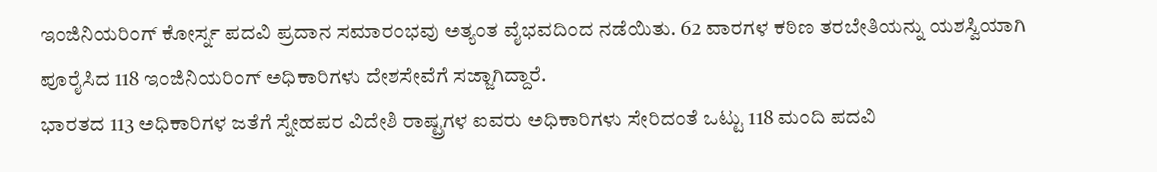ಇಂಜಿನಿಯರಿಂಗ್ ಕೋರ್ಸ್ನ ಪದವಿ ಪ್ರದಾನ ಸಮಾರಂಭವು ಅತ್ಯಂತ ವೈಭವದಿಂದ ನಡೆಯಿತು. 62 ವಾರಗಳ ಕಠಿಣ ತರಬೇತಿಯನ್ನು ಯಶಸ್ವಿಯಾಗಿ ಪೂರೈಸಿದ 118 ಇಂಜಿನಿಯರಿಂಗ್ ಅಧಿಕಾರಿಗಳು ದೇಶಸೇವೆಗೆ ಸಜ್ಜಾಗಿದ್ದಾರೆ.
ಭಾರತದ 113 ಅಧಿಕಾರಿಗಳ ಜತೆಗೆ ಸ್ನೇಹಪರ ವಿದೇಶಿ ರಾಷ್ಟ್ರಗಳ ಐವರು ಅಧಿಕಾರಿಗಳು ಸೇರಿದಂತೆ ಒಟ್ಟು 118 ಮಂದಿ ಪದವಿ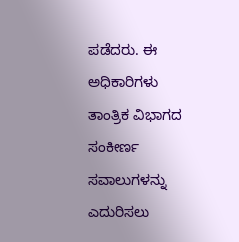ಪಡೆದರು. ಈ ಅಧಿಕಾರಿಗಳು ತಾಂತ್ರಿಕ ವಿಭಾಗದ ಸಂಕೀರ್ಣ ಸವಾಲುಗಳನ್ನು ಎದುರಿಸಲು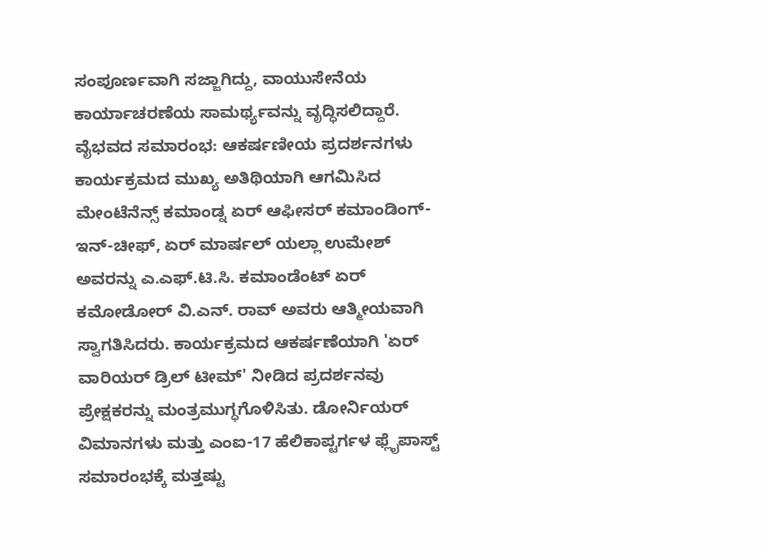ಸಂಪೂರ್ಣವಾಗಿ ಸಜ್ಜಾಗಿದ್ದು, ವಾಯುಸೇನೆಯ ಕಾರ್ಯಾಚರಣೆಯ ಸಾಮರ್ಥ್ಯವನ್ನು ವೃದ್ಧಿಸಲಿದ್ದಾರೆ.
ವೈಭವದ ಸಮಾರಂಭ: ಆಕರ್ಷಣೀಯ ಪ್ರದರ್ಶನಗಳು
ಕಾರ್ಯಕ್ರಮದ ಮುಖ್ಯ ಅತಿಥಿಯಾಗಿ ಆಗಮಿಸಿದ ಮೇಂಟೆನೆನ್ಸ್ ಕಮಾಂಡ್ನ ಏರ್ ಆಫೀಸರ್ ಕಮಾಂಡಿಂಗ್-ಇನ್-ಚೀಫ್, ಏರ್ ಮಾರ್ಷಲ್ ಯಲ್ಲಾ ಉಮೇಶ್ ಅವರನ್ನು ಎ.ಎಫ್.ಟಿ.ಸಿ. ಕಮಾಂಡೆಂಟ್ ಏರ್ ಕಮೋಡೋರ್ ವಿ.ಎನ್. ರಾವ್ ಅವರು ಆತ್ಮೀಯವಾಗಿ ಸ್ವಾಗತಿಸಿದರು. ಕಾರ್ಯಕ್ರಮದ ಆಕರ್ಷಣೆಯಾಗಿ 'ಏರ್ ವಾರಿಯರ್ ಡ್ರಿಲ್ ಟೀಮ್' ನೀಡಿದ ಪ್ರದರ್ಶನವು ಪ್ರೇಕ್ಷಕರನ್ನು ಮಂತ್ರಮುಗ್ಧಗೊಳಿಸಿತು. ಡೋರ್ನಿಯರ್ ವಿಮಾನಗಳು ಮತ್ತು ಎಂಐ-17 ಹೆಲಿಕಾಪ್ಟರ್ಗಳ ಫ್ಲೈಪಾಸ್ಟ್ ಸಮಾರಂಭಕ್ಕೆ ಮತ್ತಷ್ಟು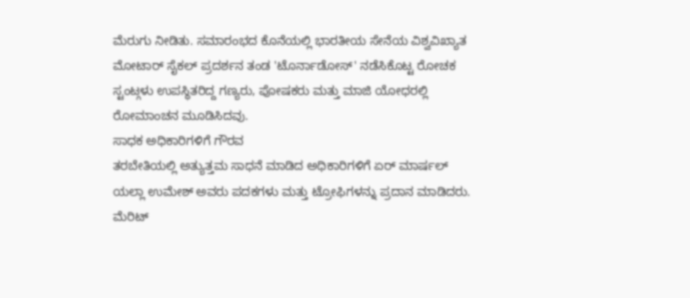ಮೆರುಗು ನೀಡಿತು. ಸಮಾರಂಭದ ಕೊನೆಯಲ್ಲಿ ಭಾರತೀಯ ಸೇನೆಯ ವಿಶ್ವವಿಖ್ಯಾತ ಮೋಟಾರ್ ಸೈಕಲ್ ಪ್ರದರ್ಶನ ತಂಡ 'ಟೊರ್ನಾಡೋಸ್' ನಡೆಸಿಕೊಟ್ಟ ರೋಚಕ ಸ್ಟಂಟ್ಗಳು ಉಪಸ್ಥಿತರಿದ್ದ ಗಣ್ಯರು, ಪೋಷಕರು ಮತ್ತು ಮಾಜಿ ಯೋಧರಲ್ಲಿ ರೋಮಾಂಚನ ಮೂಡಿಸಿದವು.
ಸಾಧಕ ಅಧಿಕಾರಿಗಳಿಗೆ ಗೌರವ
ತರಬೇತಿಯಲ್ಲಿ ಅತ್ಯುತ್ತಮ ಸಾಧನೆ ಮಾಡಿದ ಅಧಿಕಾರಿಗಳಿಗೆ ಏರ್ ಮಾರ್ಷಲ್ ಯಲ್ಲಾ ಉಮೇಶ್ ಅವರು ಪದಕಗಳು ಮತ್ತು ಟ್ರೋಫಿಗಳನ್ನು ಪ್ರದಾನ ಮಾಡಿದರು. ಮೆರಿಟ್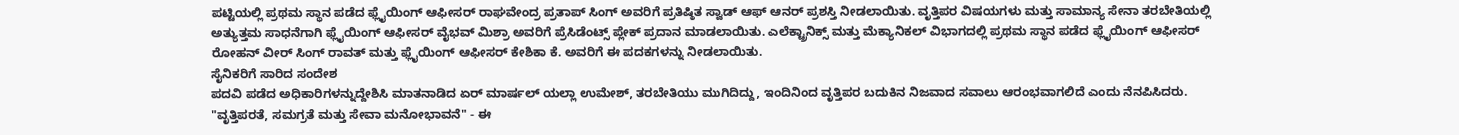ಪಟ್ಟಿಯಲ್ಲಿ ಪ್ರಥಮ ಸ್ಥಾನ ಪಡೆದ ಫ್ಲೈಯಿಂಗ್ ಆಫೀಸರ್ ರಾಘವೇಂದ್ರ ಪ್ರತಾಪ್ ಸಿಂಗ್ ಅವರಿಗೆ ಪ್ರತಿಷ್ಠಿತ ಸ್ವಾಡ್ ಆಫ್ ಆನರ್ ಪ್ರಶಸ್ತಿ ನೀಡಲಾಯಿತು. ವೃತ್ತಿಪರ ವಿಷಯಗಳು ಮತ್ತು ಸಾಮಾನ್ಯ ಸೇನಾ ತರಬೇತಿಯಲ್ಲಿ ಅತ್ಯುತ್ತಮ ಸಾಧನೆಗಾಗಿ ಫ್ಲೈಯಿಂಗ್ ಆಫೀಸರ್ ವೈಭವ್ ಮಿಶ್ರಾ ಅವರಿಗೆ ಪ್ರೆಸಿಡೆಂಟ್ಸ್ ಪ್ಲೇಕ್ ಪ್ರದಾನ ಮಾಡಲಾಯಿತು. ಎಲೆಕ್ಟ್ರಾನಿಕ್ಸ್ ಮತ್ತು ಮೆಕ್ಯಾನಿಕಲ್ ವಿಭಾಗದಲ್ಲಿ ಪ್ರಥಮ ಸ್ಥಾನ ಪಡೆದ ಫ್ಲೈಯಿಂಗ್ ಆಫೀಸರ್ ರೋಹನ್ ವೀರ್ ಸಿಂಗ್ ರಾವತ್ ಮತ್ತು ಫ್ಲೈಯಿಂಗ್ ಆಫೀಸರ್ ಕೇಶಿಕಾ ಕೆ. ಅವರಿಗೆ ಈ ಪದಕಗಳನ್ನು ನೀಡಲಾಯಿತು.
ಸೈನಿಕರಿಗೆ ಸಾರಿದ ಸಂದೇಶ
ಪದವಿ ಪಡೆದ ಅಧಿಕಾರಿಗಳನ್ನುದ್ದೇಶಿಸಿ ಮಾತನಾಡಿದ ಏರ್ ಮಾರ್ಷಲ್ ಯಲ್ಲಾ ಉಮೇಶ್, ತರಬೇತಿಯು ಮುಗಿದಿದ್ದು, ಇಂದಿನಿಂದ ವೃತ್ತಿಪರ ಬದುಕಿನ ನಿಜವಾದ ಸವಾಲು ಆರಂಭವಾಗಲಿದೆ ಎಂದು ನೆನಪಿಸಿದರು. "ವೃತ್ತಿಪರತೆ, ಸಮಗ್ರತೆ ಮತ್ತು ಸೇವಾ ಮನೋಭಾವನೆ" - ಈ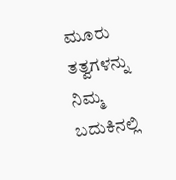ಮೂರು ತತ್ವಗಳನ್ನು ನಿಮ್ಮ ಬದುಕಿನಲ್ಲಿ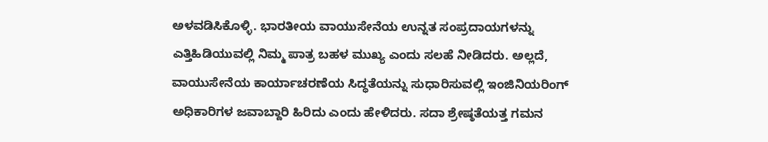ಅಳವಡಿಸಿಕೊಳ್ಳಿ. ಭಾರತೀಯ ವಾಯುಸೇನೆಯ ಉನ್ನತ ಸಂಪ್ರದಾಯಗಳನ್ನು ಎತ್ತಿಹಿಡಿಯುವಲ್ಲಿ ನಿಮ್ಮ ಪಾತ್ರ ಬಹಳ ಮುಖ್ಯ ಎಂದು ಸಲಹೆ ನೀಡಿದರು. ಅಲ್ಲದೆ, ವಾಯುಸೇನೆಯ ಕಾರ್ಯಾಚರಣೆಯ ಸಿದ್ಧತೆಯನ್ನು ಸುಧಾರಿಸುವಲ್ಲಿ ಇಂಜಿನಿಯರಿಂಗ್ ಅಧಿಕಾರಿಗಳ ಜವಾಬ್ದಾರಿ ಹಿರಿದು ಎಂದು ಹೇಳಿದರು. ಸದಾ ಶ್ರೇಷ್ಠತೆಯತ್ತ ಗಮನ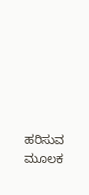ಹರಿಸುವ ಮೂಲಕ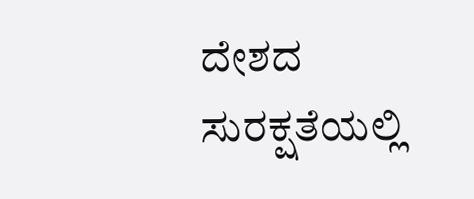ದೇಶದ ಸುರಕ್ಷತೆಯಲ್ಲಿ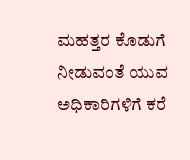ಮಹತ್ತರ ಕೊಡುಗೆ ನೀಡುವಂತೆ ಯುವ ಅಧಿಕಾರಿಗಳಿಗೆ ಕರೆ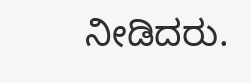ನೀಡಿದರು.